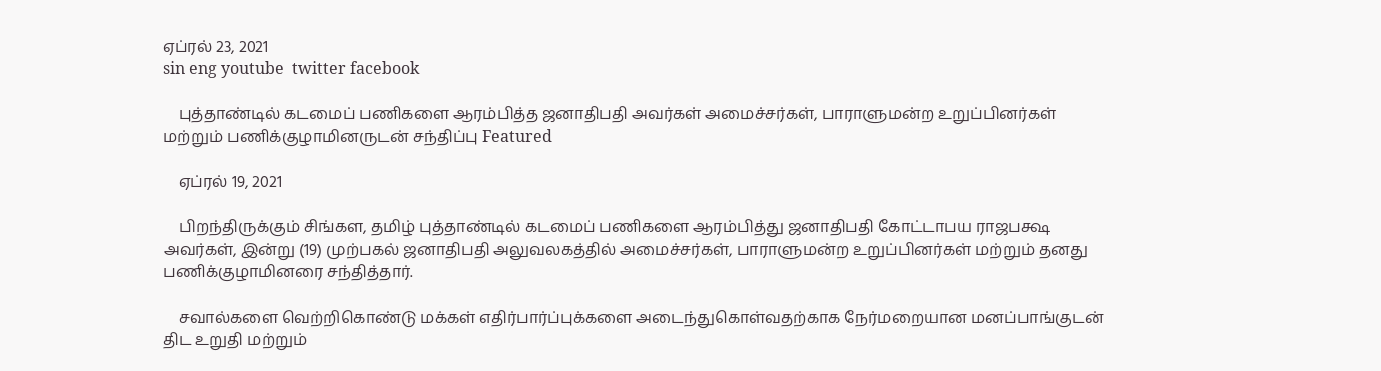ஏப்ரல் 23, 2021
sin eng youtube  twitter facebook

    புத்தாண்டில் கடமைப் பணிகளை ஆரம்பித்த ஜனாதிபதி அவர்கள் அமைச்சர்கள், பாராளுமன்ற உறுப்பினர்கள் மற்றும் பணிக்குழாமினருடன் சந்திப்பு Featured

    ஏப்ரல் 19, 2021

    பிறந்திருக்கும் சிங்கள, தமிழ் புத்தாண்டில் கடமைப் பணிகளை ஆரம்பித்து ஜனாதிபதி கோட்டாபய ராஜபக்ஷ அவர்கள், இன்று (19) முற்பகல் ஜனாதிபதி அலுவலகத்தில் அமைச்சர்கள், பாராளுமன்ற உறுப்பினர்கள் மற்றும் தனது பணிக்குழாமினரை சந்தித்தார்.

    சவால்களை வெற்றிகொண்டு மக்கள் எதிர்பார்ப்புக்களை அடைந்துகொள்வதற்காக நேர்மறையான மனப்பாங்குடன் திட உறுதி மற்றும்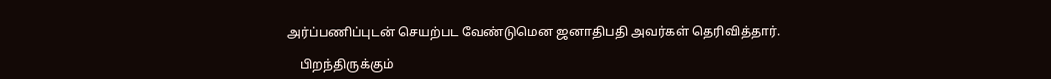அர்ப்பணிப்புடன் செயற்பட வேண்டுமென ஜனாதிபதி அவர்கள் தெரிவித்தார்.

    பிறந்திருக்கும்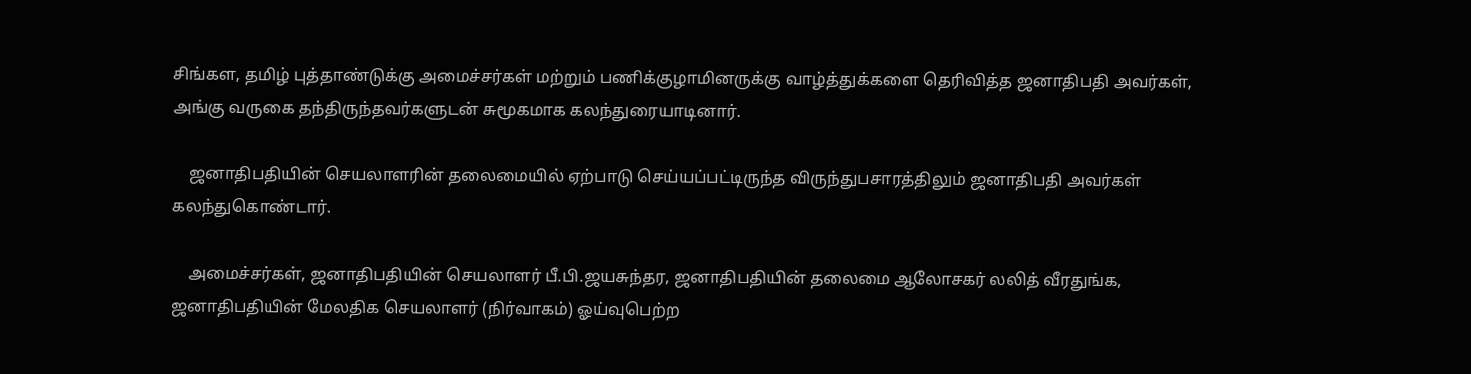சிங்கள, தமிழ் புத்தாண்டுக்கு அமைச்சர்கள் மற்றும் பணிக்குழாமினருக்கு வாழ்த்துக்களை தெரிவித்த ஜனாதிபதி அவர்கள், அங்கு வருகை தந்திருந்தவர்களுடன் சுமூகமாக கலந்துரையாடினார்.

    ஜனாதிபதியின் செயலாளரின் தலைமையில் ஏற்பாடு செய்யப்பட்டிருந்த விருந்துபசாரத்திலும் ஜனாதிபதி அவர்கள் கலந்துகொண்டார்.

    அமைச்சர்கள், ஜனாதிபதியின் செயலாளர் பீ.பி.ஜயசுந்தர, ஜனாதிபதியின் தலைமை ஆலோசகர் லலித் வீரதுங்க, ஜனாதிபதியின் மேலதிக செயலாளர் (நிர்வாகம்) ஓய்வுபெற்ற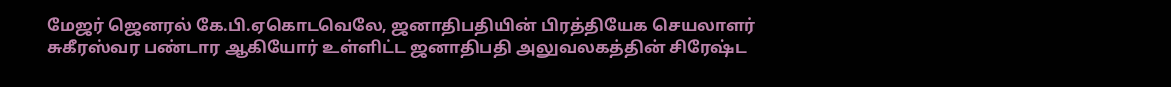மேஜர் ஜெனரல் கே.பி.ஏகொடவெலே, ஜனாதிபதியின் பிரத்தியேக செயலாளர் சுகீரஸ்வர பண்டார ஆகியோர் உள்ளிட்ட ஜனாதிபதி அலுவலகத்தின் சிரேஷ்ட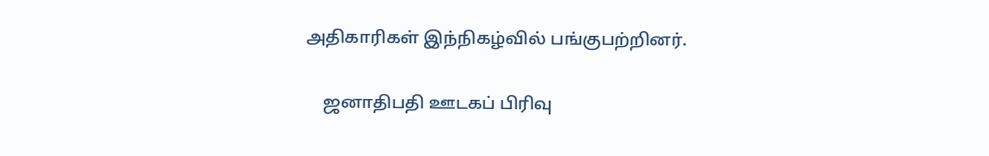அதிகாரிகள் இந்நிகழ்வில் பங்குபற்றினர்.

    ஜனாதிபதி ஊடகப் பிரிவு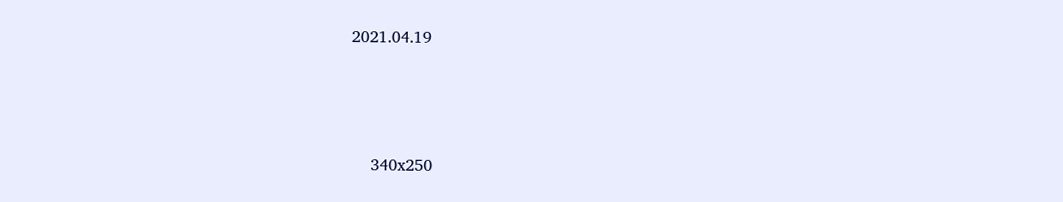2021.04.19



    340x250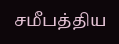சமீபத்திய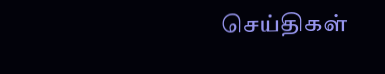செய்திகள்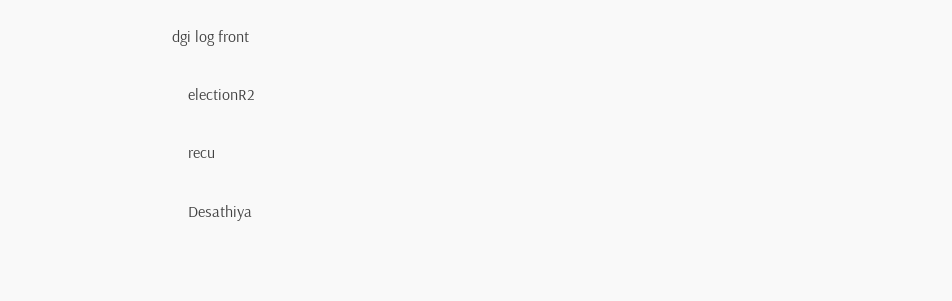dgi log front

    electionR2

    recu

    Desathiya